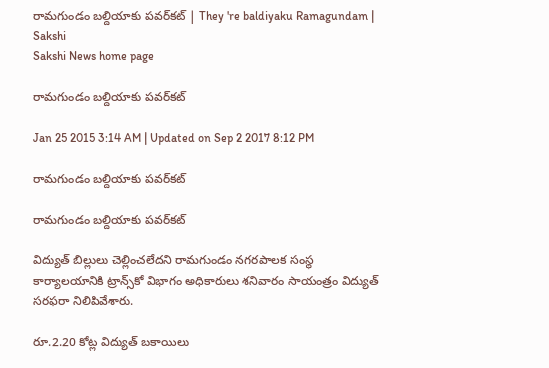రామగుండం బల్దియాకు పవర్‌కట్ | They 're baldiyaku Ramagundam | Sakshi
Sakshi News home page

రామగుండం బల్దియాకు పవర్‌కట్

Jan 25 2015 3:14 AM | Updated on Sep 2 2017 8:12 PM

రామగుండం బల్దియాకు పవర్‌కట్

రామగుండం బల్దియాకు పవర్‌కట్

విద్యుత్ బిల్లులు చెల్లించలేదని రామగుండం నగరపాలక సంస్థ కార్యాలయానికి ట్రాన్స్‌కో విభాగం అధికారులు శనివారం సాయంత్రం విద్యుత్ సరఫరా నిలిపివేశారు.

రూ.2.20 కోట్ల విద్యుత్ బకాయిలు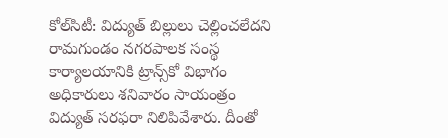కోల్‌సిటీ: విద్యుత్ బిల్లులు చెల్లించలేదని రామగుండం నగరపాలక సంస్థ కార్యాలయానికి ట్రాన్స్‌కో విభాగం అధికారులు శనివారం సాయంత్రం విద్యుత్ సరఫరా నిలిపివేశారు. దీంతో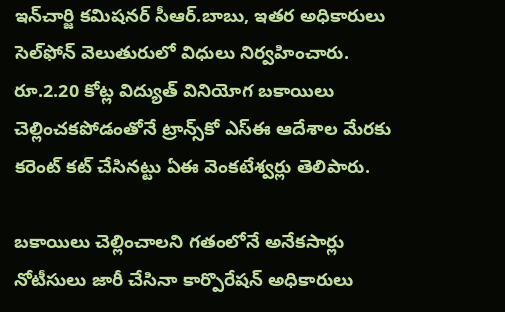ఇన్‌చార్జి కమిషనర్ సీఆర్.బాబు, ఇతర అధికారులు సెల్‌ఫోన్ వెలుతురులో విధులు నిర్వహించారు. రూ.2.20 కోట్ల విద్యుత్ వినియోగ బకాయిలు చెల్లించకపోడంతోనే ట్రాన్స్‌కో ఎస్‌ఈ ఆదేశాల మేరకు కరెంట్ కట్ చేసినట్టు ఏఈ వెంకటేశ్వర్లు తెలిపారు.

బకాయిలు చెల్లించాలని గతంలోనే అనేకసార్లు నోటీసులు జారీ చేసినా కార్పొరేషన్ అధికారులు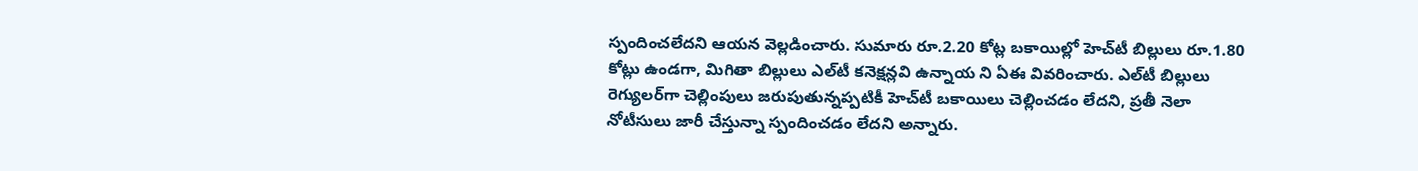స్పందించలేదని ఆయన వెల్లడించారు. సుమారు రూ.2.20 కోట్ల బకాయిల్లో హెచ్‌టీ బిల్లులు రూ.1.80 కోట్లు ఉండగా, మిగితా బిల్లులు ఎల్‌టీ కనెక్షన్లవి ఉన్నాయ ని ఏఈ వివరించారు. ఎల్‌టీ బిల్లులు రెగ్యులర్‌గా చెల్లింపులు జరుపుతున్నప్పటికీ హెచ్‌టీ బకాయిలు చెల్లించడం లేదని, ప్రతీ నెలా నోటీసులు జారీ చేస్తున్నా స్పందించడం లేదని అన్నారు.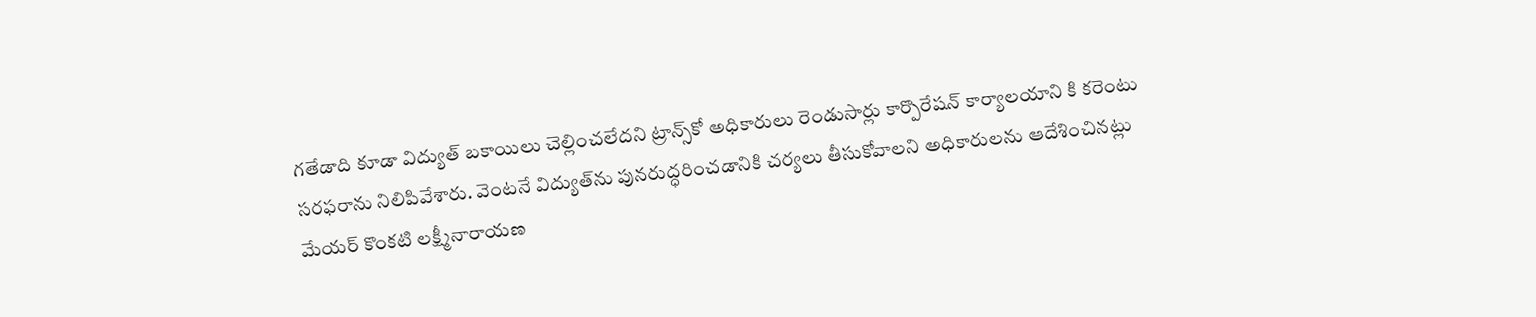గతేడాది కూడా విద్యుత్ బకాయిలు చెల్లించలేదని ట్రాన్స్‌కో అధికారులు రెండుసార్లు కార్పొరేషన్ కార్యాలయాని కి కరెంటు సరఫరాను నిలిపివేశారు. వెంటనే విద్యుత్‌ను పునరుద్ధరించడానికి చర్యలు తీసుకోవాలని అధికారులను ఆదేశించినట్లు మేయర్ కొంకటి లక్ష్మీనారాయణ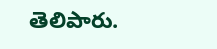తెలిపారు.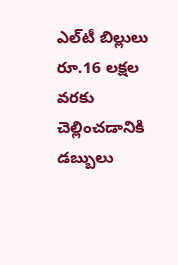ఎల్‌టీ బిల్లులు రూ.16 లక్షల వరకు చెల్లించడానికి డబ్బులు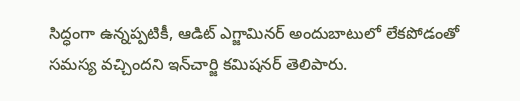సిద్ధంగా ఉన్నప్పటికీ, ఆడిట్ ఎగ్జామినర్ అందుబాటులో లేకపోడంతో సమస్య వచ్చిందని ఇన్‌చార్జి కమిషనర్ తెలిపారు.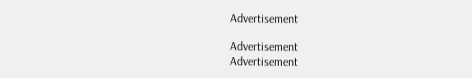Advertisement

Advertisement
Advertisement